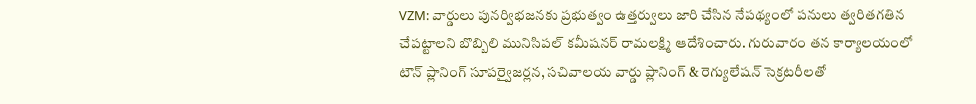VZM: వార్డులు పునర్విభజనకు ప్రభుత్వం ఉత్తర్వులు జారి చేసిన నేపథ్యంలో పనులు త్వరితగతిన చేపట్టాలని బొబ్బిలి మునిసిపల్ కమీషనర్ రామలక్ష్మి ఆదేశించారు. గురువారం తన కార్యాలయంలో టౌన్ ప్లానింగ్ సూపర్వైజర్లన, సచివాలయ వార్డు ప్లానింగ్ & రెగ్యులేషన్ సెక్రటరీలతో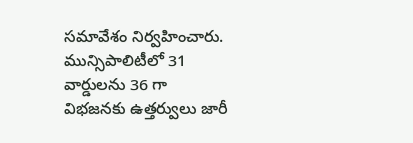సమావేశం నిర్వహించారు. మున్సిపాలిటీలో 31 వార్డులను 36 గా విభజనకు ఉత్తర్వులు జారీ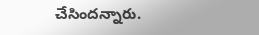చేసిందన్నారు.